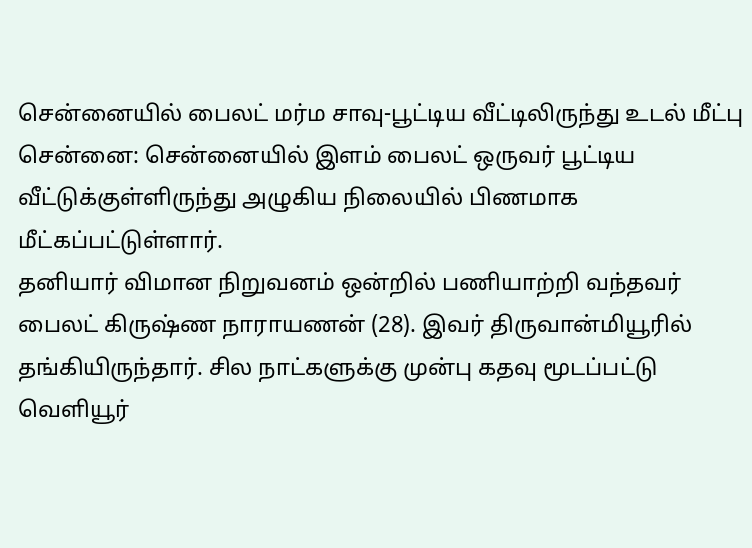சென்னையில் பைலட் மர்ம சாவு-பூட்டிய வீட்டிலிருந்து உடல் மீட்பு
சென்னை: சென்னையில் இளம் பைலட் ஒருவர் பூட்டிய வீட்டுக்குள்ளிருந்து அழுகிய நிலையில் பிணமாக மீட்கப்பட்டுள்ளார்.
தனியார் விமான நிறுவனம் ஒன்றில் பணியாற்றி வந்தவர் பைலட் கிருஷ்ண நாராயணன் (28). இவர் திருவான்மியூரில் தங்கியிருந்தார். சில நாட்களுக்கு முன்பு கதவு மூடப்பட்டு வெளியூர்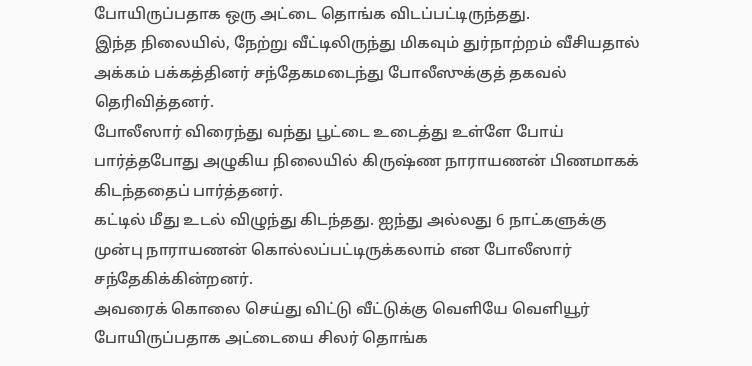போயிருப்பதாக ஒரு அட்டை தொங்க விடப்பட்டிருந்தது.
இந்த நிலையில், நேற்று வீட்டிலிருந்து மிகவும் துர்நாற்றம் வீசியதால் அக்கம் பக்கத்தினர் சந்தேகமடைந்து போலீஸுக்குத் தகவல் தெரிவித்தனர்.
போலீஸார் விரைந்து வந்து பூட்டை உடைத்து உள்ளே போய் பார்த்தபோது அழுகிய நிலையில் கிருஷ்ண நாராயணன் பிணமாகக் கிடந்ததைப் பார்த்தனர்.
கட்டில் மீது உடல் விழுந்து கிடந்தது. ஐந்து அல்லது 6 நாட்களுக்கு முன்பு நாராயணன் கொல்லப்பட்டிருக்கலாம் என போலீஸார் சந்தேகிக்கின்றனர்.
அவரைக் கொலை செய்து விட்டு வீட்டுக்கு வெளியே வெளியூர் போயிருப்பதாக அட்டையை சிலர் தொங்க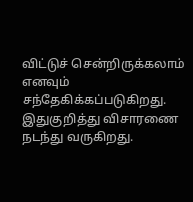விட்டுச் சென்றிருக்கலாம் எனவும் சந்தேகிக்கப்படுகிறது.
இதுகுறித்து விசாரணை நடந்து வருகிறது.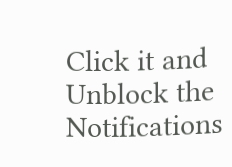Click it and Unblock the Notifications